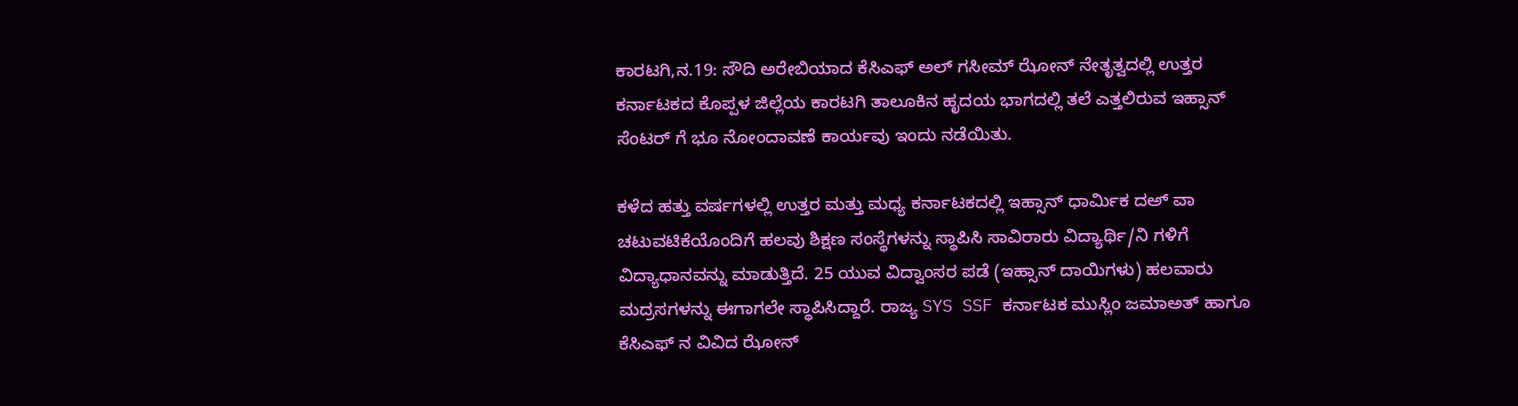ಕಾರಟಗಿ,ನ.19: ಸೌದಿ ಅರೇಬಿಯಾದ ಕೆಸಿಎಫ್ ಅಲ್ ಗಸೀಮ್ ಝೋನ್ ನೇತೃತ್ವದಲ್ಲಿ ಉತ್ತರ ಕರ್ನಾಟಕದ ಕೊಪ್ಪಳ ಜಿಲ್ಲೆಯ ಕಾರಟಗಿ ತಾಲೂಕಿನ ಹೃದಯ ಭಾಗದಲ್ಲಿ ತಲೆ ಎತ್ತಲಿರುವ ಇಹ್ಸಾನ್ ಸೆಂಟರ್ ಗೆ ಭೂ ನೋಂದಾವಣೆ ಕಾರ್ಯವು ಇಂದು ನಡೆಯಿತು.

ಕಳೆದ ಹತ್ತು ವರ್ಷಗಳಲ್ಲಿ ಉತ್ತರ ಮತ್ತು ಮಧ್ಯ ಕರ್ನಾಟಕದಲ್ಲಿ ಇಹ್ಸಾನ್ ಧಾರ್ಮಿಕ ದಅ್ ವಾ ಚಟುವಟಿಕೆಯೊಂದಿಗೆ ಹಲವು ಶಿಕ್ಷಣ ಸಂಸ್ಥೆಗಳನ್ನು ಸ್ಥಾಪಿಸಿ ಸಾವಿರಾರು ವಿದ್ಯಾರ್ಥಿ/ನಿ ಗಳಿಗೆ ವಿದ್ಯಾಧಾನವನ್ನು ಮಾಡುತ್ತಿದೆ. 25 ಯುವ ವಿದ್ವಾಂಸರ ಪಡೆ (ಇಹ್ಸಾನ್ ದಾಯಿಗಳು) ಹಲವಾರು ಮದ್ರಸಗಳನ್ನು ಈಗಾಗಲೇ ಸ್ಥಾಪಿಸಿದ್ದಾರೆ. ರಾಜ್ಯ SYS SSF ಕರ್ನಾಟಕ ಮುಸ್ಲಿಂ ಜಮಾಅತ್ ಹಾಗೂ ಕೆಸಿಎಫ್ ನ ವಿವಿದ ಝೋನ್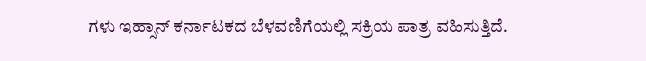ಗಳು ಇಹ್ಸಾನ್ ಕರ್ನಾಟಕದ ಬೆಳವಣಿಗೆಯಲ್ಲಿ ಸಕ್ರಿಯ ಪಾತ್ರ ವಹಿಸುತ್ತಿದೆ.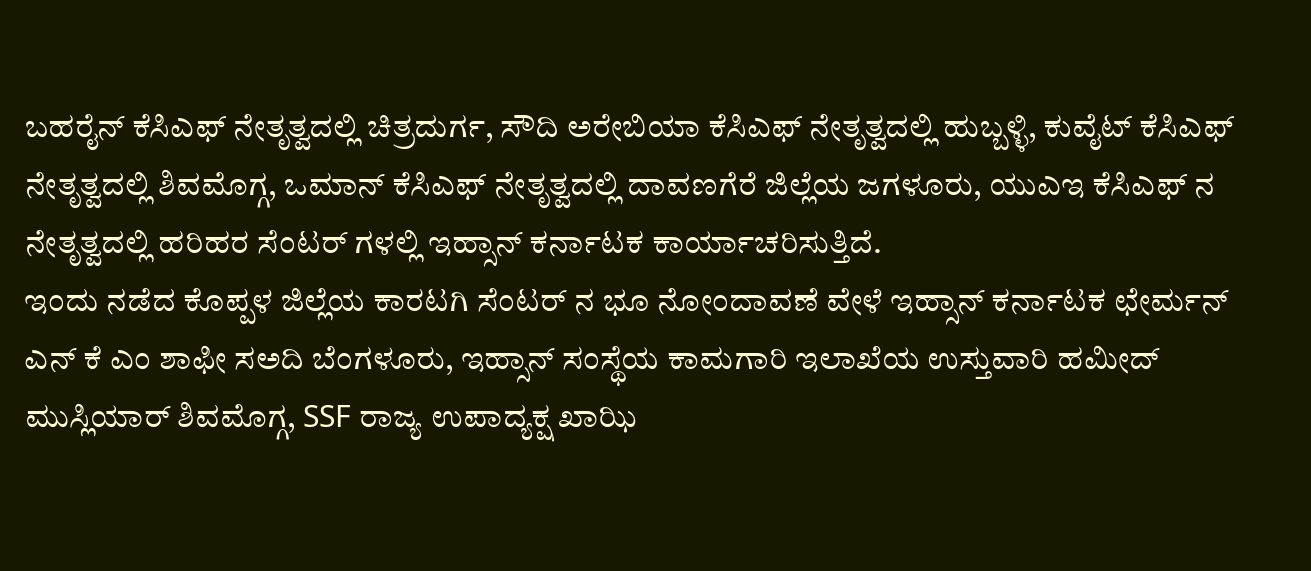ಬಹರೈನ್ ಕೆಸಿಎಫ್ ನೇತೃತ್ವದಲ್ಲಿ ಚಿತ್ರದುರ್ಗ, ಸೌದಿ ಅರೇಬಿಯಾ ಕೆಸಿಎಫ್ ನೇತೃತ್ವದಲ್ಲಿ ಹುಬ್ಬಳ್ಳಿ, ಕುವೈಟ್ ಕೆಸಿಎಫ್ ನೇತೃತ್ವದಲ್ಲಿ ಶಿವಮೊಗ್ಗ, ಒಮಾನ್ ಕೆಸಿಎಫ್ ನೇತೃತ್ವದಲ್ಲಿ ದಾವಣಗೆರೆ ಜಿಲ್ಲೆಯ ಜಗಳೂರು, ಯುಎಇ ಕೆಸಿಎಫ್ ನ ನೇತೃತ್ವದಲ್ಲಿ ಹರಿಹರ ಸೆಂಟರ್ ಗಳಲ್ಲಿ ಇಹ್ಸಾನ್ ಕರ್ನಾಟಕ ಕಾರ್ಯಾಚರಿಸುತ್ತಿದೆ.
ಇಂದು ನಡೆದ ಕೊಪ್ಪಳ ಜಿಲ್ಲೆಯ ಕಾರಟಗಿ ಸೆಂಟರ್ ನ ಭೂ ನೋಂದಾವಣೆ ವೇಳೆ ಇಹ್ಸಾನ್ ಕರ್ನಾಟಕ ಛೇರ್ಮನ್ ಎನ್ ಕೆ ಎಂ ಶಾಫೀ ಸಅದಿ ಬೆಂಗಳೂರು, ಇಹ್ಸಾನ್ ಸಂಸ್ಥೆಯ ಕಾಮಗಾರಿ ಇಲಾಖೆಯ ಉಸ್ತುವಾರಿ ಹಮೀದ್ ಮುಸ್ಲಿಯಾರ್ ಶಿವಮೊಗ್ಗ, SSF ರಾಜ್ಯ ಉಪಾದ್ಯಕ್ಷ ಖಾಝಿ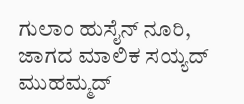ಗುಲಾಂ ಹುಸೈನ್ ನೂರಿ, ಜಾಗದ ಮಾಲಿಕ ಸಯ್ಯದ್ ಮುಹಮ್ಮದ್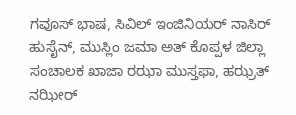ಗವೂಸ್ ಭಾಷ, ಸಿವಿಲ್ ಇಂಜಿನಿಯರ್ ನಾಸಿರ್ ಹುಸೈನ್, ಮುಸ್ಲಿಂ ಜಮಾ ಅತ್ ಕೊಪ್ಪಳ ಜಿಲ್ಲಾ ಸಂಚಾಲಕ ಖಾಜಾ ರಝಾ ಮುಸ್ತಫಾ, ಹಝ್ರತ್ ನಝೀರ್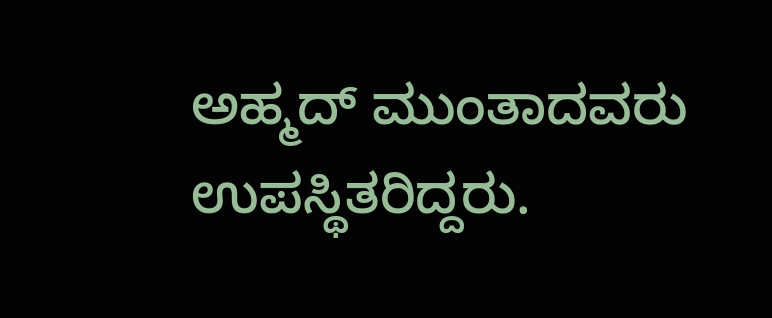ಅಹ್ಮದ್ ಮುಂತಾದವರು ಉಪಸ್ಥಿತರಿದ್ದರು.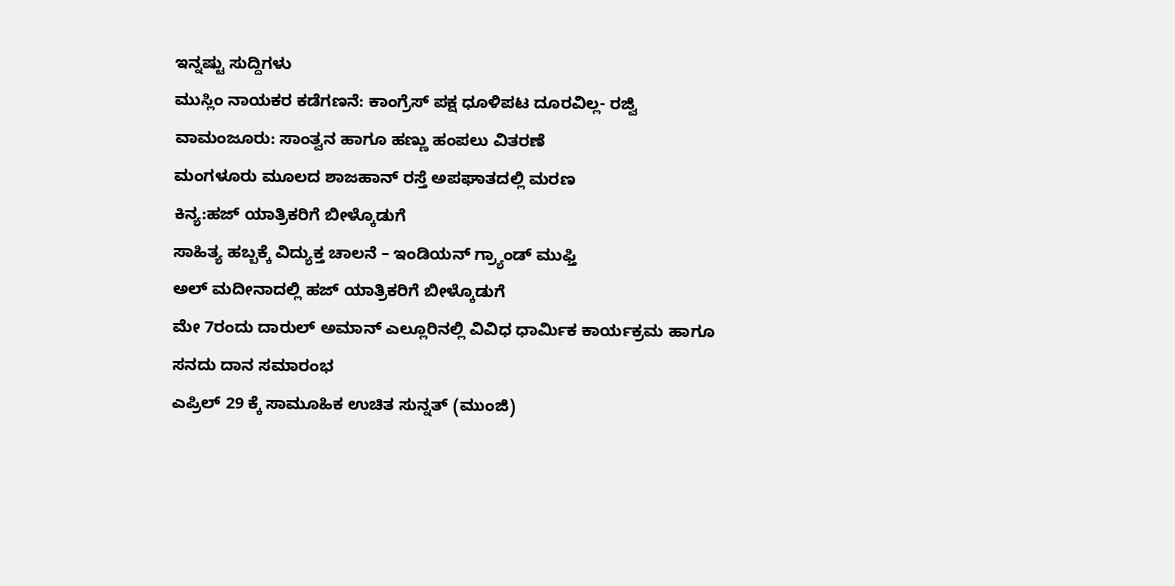ಇನ್ನಷ್ಟು ಸುದ್ದಿಗಳು
ಮುಸ್ಲಿಂ ನಾಯಕರ ಕಡೆಗಣನೆ: ಕಾಂಗ್ರೆಸ್ ಪಕ್ಷ ಧೂಳಿಪಟ ದೂರವಿಲ್ಲ- ರಜ್ವಿ
ವಾಮಂಜೂರು: ಸಾಂತ್ವನ ಹಾಗೂ ಹಣ್ಣು ಹಂಪಲು ವಿತರಣೆ
ಮಂಗಳೂರು ಮೂಲದ ಶಾಜಹಾನ್ ರಸ್ತೆ ಅಪಘಾತದಲ್ಲಿ ಮರಣ
ಕಿನ್ಯ:ಹಜ್ ಯಾತ್ರಿಕರಿಗೆ ಬೀಳ್ಕೊಡುಗೆ
ಸಾಹಿತ್ಯ ಹಬ್ಬಕ್ಕೆ ವಿದ್ಯುಕ್ತ ಚಾಲನೆ – ಇಂಡಿಯನ್ ಗ್ರ್ಯಾಂಡ್ ಮುಫ್ತಿ
ಅಲ್ ಮದೀನಾದಲ್ಲಿ ಹಜ್ ಯಾತ್ರಿಕರಿಗೆ ಬೀಳ್ಕೊಡುಗೆ
ಮೇ 7ರಂದು ದಾರುಲ್ ಅಮಾನ್ ಎಲ್ಲೂರಿನಲ್ಲಿ ವಿವಿಧ ಧಾರ್ಮಿಕ ಕಾರ್ಯಕ್ರಮ ಹಾಗೂ ಸನದು ದಾನ ಸಮಾರಂಭ
ಎಪ್ರಿಲ್ 29 ಕ್ಕೆ ಸಾಮೂಹಿಕ ಉಚಿತ ಸುನ್ನತ್ (ಮುಂಜಿ)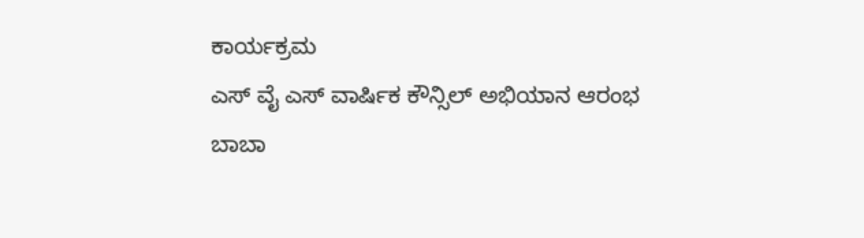ಕಾರ್ಯಕ್ರಮ
ಎಸ್ ವೈ ಎಸ್ ವಾರ್ಷಿಕ ಕೌನ್ಸಿಲ್ ಅಭಿಯಾನ ಆರಂಭ
ಬಾಬಾ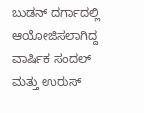ಬುಡನ್ ದರ್ಗಾದಲ್ಲಿ ಆಯೋಜಿಸಲಾಗಿದ್ದ ವಾರ್ಷಿಕ ಸಂದಲ್ ಮತ್ತು ಉರುಸ್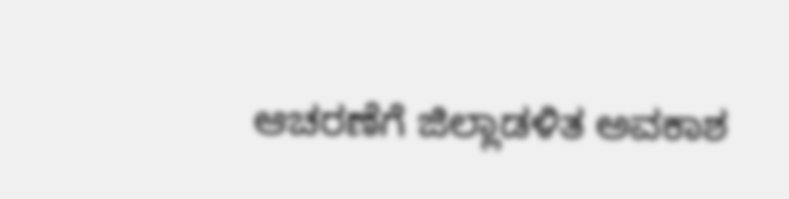ಆಚರಣೆಗೆ ಜಿಲ್ಲಾಡಳಿತ ಅವಕಾಶ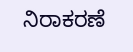ನಿರಾಕರಣೆ